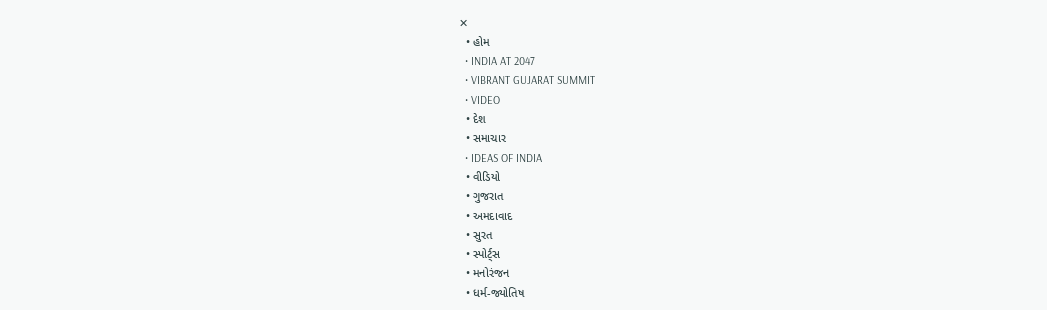✕
  • હોમ
  • INDIA AT 2047
  • VIBRANT GUJARAT SUMMIT
  • VIDEO
  • દેશ
  • સમાચાર
  • IDEAS OF INDIA
  • વીડિયો
  • ગુજરાત
  • અમદાવાદ
  • સુરત
  • સ્પોર્ટ્સ
  • મનોરંજન
  • ધર્મ-જ્યોતિષ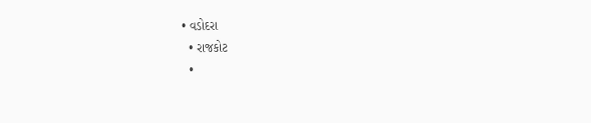• વડોદરા
  • રાજકોટ
  •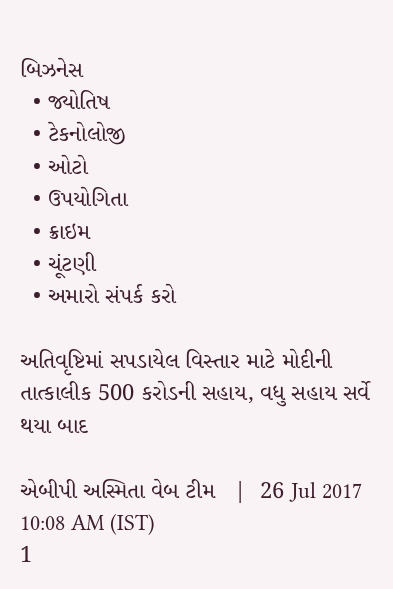બિઝનેસ
  • જ્યોતિષ
  • ટેકનોલોજી
  • ઓટો
  • ઉપયોગિતા
  • ક્રાઇમ
  • ચૂંટણી
  • અમારો સંપર્ક કરો

અતિવૃષ્ટિમાં સપડાયેલ વિસ્તાર માટે મોદીની તાત્કાલીક 500 કરોડની સહાય, વધુ સહાય સર્વે થયા બાદ

એબીપી અસ્મિતા વેબ ટીમ   |  26 Jul 2017 10:08 AM (IST)
1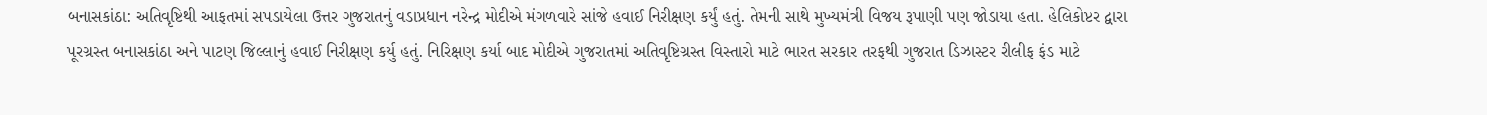બનાસકાંઠા: અતિવૃષ્ટિથી આફતમાં સપડાયેલા ઉત્તર ગુજરાતનું વડાપ્રધાન નરેન્દ્ર મોદીએ મંગળવારે સાંજે હવાઈ નિરીક્ષણ કર્યું હતું. તેમની સાથે મુખ્યમંત્રી વિજય રૂપાણી પણ જોડાયા હતા. હેલિકોપ્ટર દ્વારા પૂરગ્રસ્ત બનાસકાંઠા અને પાટણ જિલ્લાનું હવાઈ નિરીક્ષણ કર્યુ હતું. નિરિક્ષણ કર્યા બાદ મોદીએ ગુજરાતમાં અતિવૃષ્ટિગ્રસ્ત વિસ્તારો માટે ભારત સરકાર તરફથી ગુજરાત ડિઝાસ્ટર રીલીફ ફંડ માટે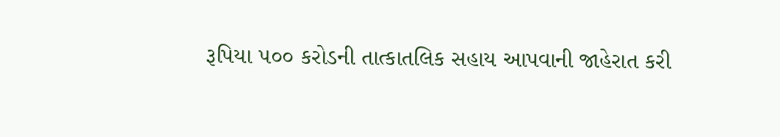રૂપિયા ૫૦૦ કરોડની તાત્કાતલિક સહાય આપવાની જાહેરાત કરી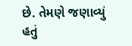છે. તેમણે જણાવ્યું હતું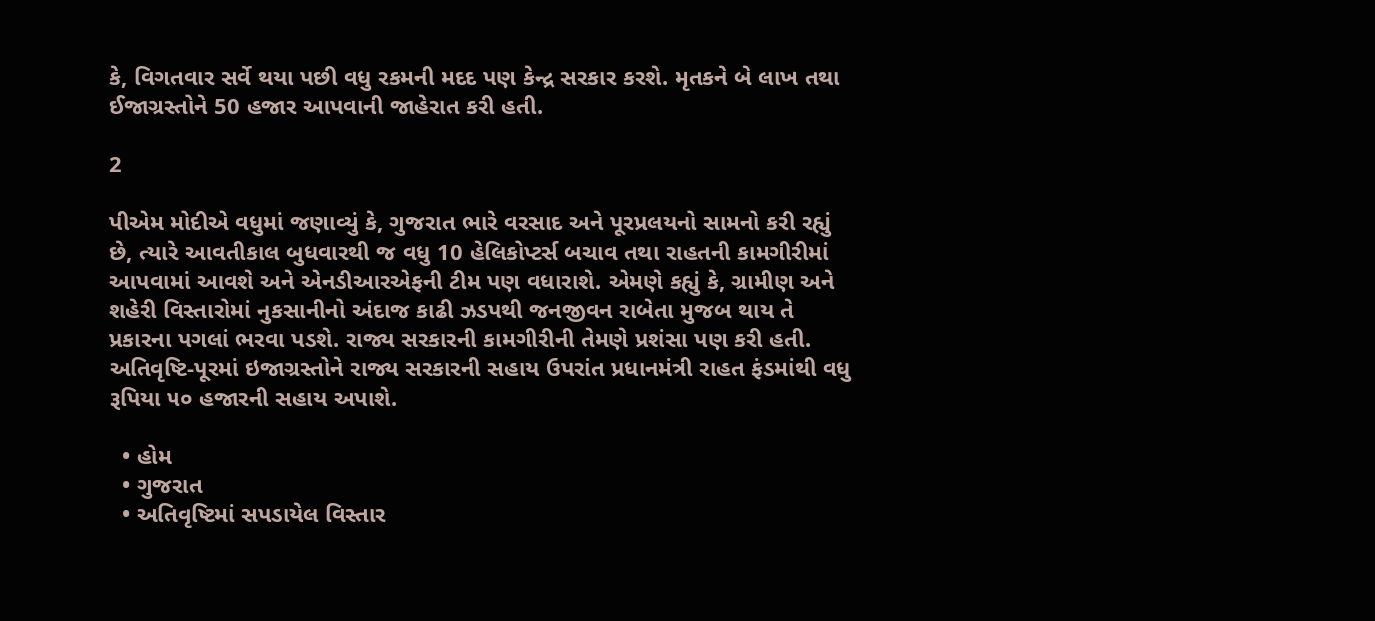કે, વિગતવાર સર્વે થયા પછી વધુ રકમની મદદ પણ કેન્દ્ર સરકાર કરશે. મૃતકને બે લાખ તથા ઈજાગ્રસ્તોને 50 હજાર આપવાની જાહેરાત કરી હતી.

2

પીએમ મોદીએ વધુમાં જણાવ્યું કે, ગુજરાત ભારે વરસાદ અને પૂરપ્રલયનો સામનો કરી રહ્યું છે, ત્યારે આવતીકાલ બુધવારથી જ વધુ 10 હેલિકોપ્ટર્સ બચાવ તથા રાહતની કામગીરીમાં આપવામાં આવશે અને એનડીઆરએફની ટીમ પણ વધારાશે. એમણે કહ્યું કે, ગ્રામીણ અને શહેરી વિસ્તારોમાં નુકસાનીનો અંદાજ કાઢી ઝડપથી જનજીવન રાબેતા મુજબ થાય તે પ્રકારના પગલાં ભરવા પડશે. રાજ્ય સરકારની કામગીરીની તેમણે પ્રશંસા પણ કરી હતી. અતિવૃષ્ટિ-પૂરમાં ઇજાગ્રસ્તોને રાજ્ય સરકારની સહાય ઉપરાંત પ્રધાનમંત્રી રાહત ફંડમાંથી વધુ રૂપિયા ૫૦ હજારની સહાય અપાશે.

  • હોમ
  • ગુજરાત
  • અતિવૃષ્ટિમાં સપડાયેલ વિસ્તાર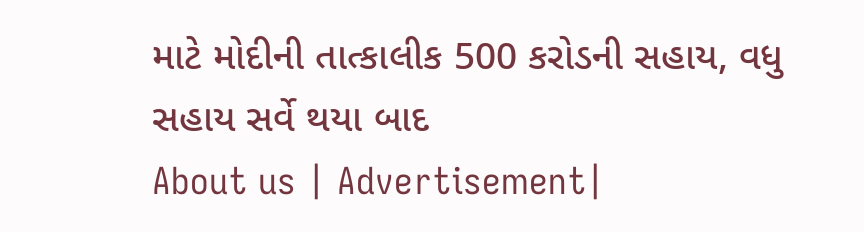માટે મોદીની તાત્કાલીક 500 કરોડની સહાય, વધુ સહાય સર્વે થયા બાદ
About us | Advertisement|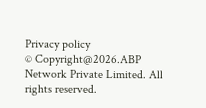Privacy policy
© Copyright@2026.ABP Network Private Limited. All rights reserved.